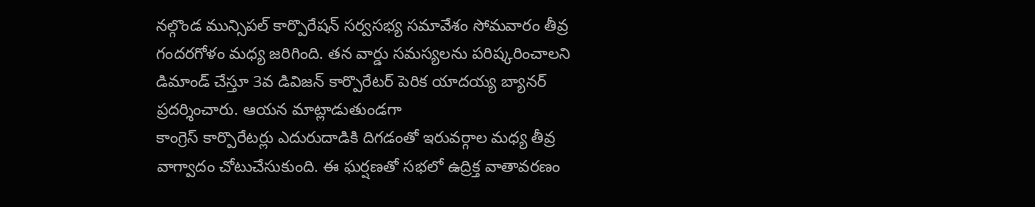నల్గొండ మున్సిపల్ కార్పొరేషన్ సర్వసభ్య సమావేశం సోమవారం తీవ్ర గందరగోళం మధ్య జరిగింది. తన వార్డు సమస్యలను పరిష్కరించాలని డిమాండ్ చేస్తూ 3వ డివిజన్ కార్పొరేటర్ పెరిక యాదయ్య బ్యానర్ ప్రదర్శించారు. ఆయన మాట్లాడుతుండగా
కాంగ్రెస్ కార్పొరేటర్లు ఎదురుదాడికి దిగడంతో ఇరువర్గాల మధ్య తీవ్ర వాగ్వాదం చోటుచేసుకుంది. ఈ ఘర్షణతో సభలో ఉద్రిక్త వాతావరణం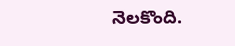నెలకొంది.